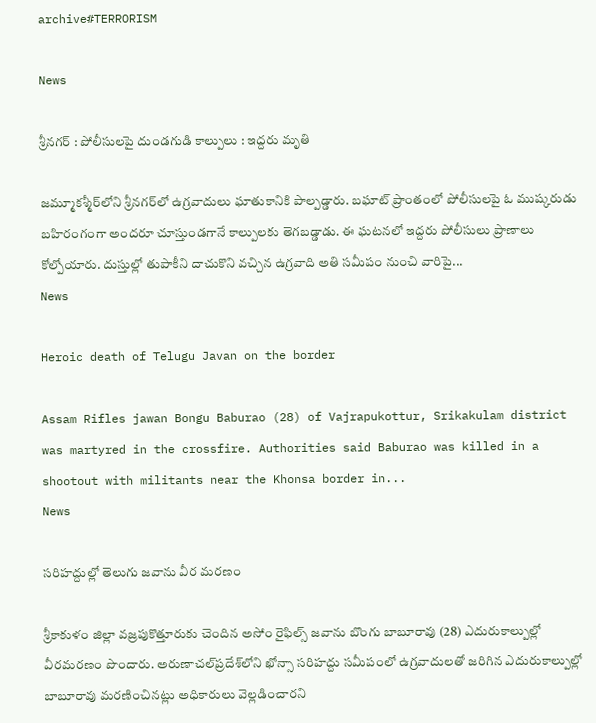archive#TERRORISM

News

శ్రీనగర్ : పోలీసులపై దుండగుడి కాల్పులు : ఇద్దరు మృతి

జమ్మూకశ్మీర్‌లోని శ్రీనగర్‌లో ఉగ్రవాదులు ఘాతుకానికి పాల్పడ్డారు. బఘాట్‌ ప్రాంతంలో పోలీసులపై ఓ ముష్కరుడు బహిరంగంగా అందరూ చూస్తుండగానే కాల్పులకు తెగబడ్డాడు. ఈ ఘటనలో ఇద్దరు పోలీసులు ప్రాణాలు కోల్పోయారు. దుస్తుల్లో తుపాకీని దాచుకొని వచ్చిన ఉగ్రవాది అతి సమీపం నుంచి వారిపై...
News

Heroic death of Telugu Javan on the border

Assam Rifles jawan Bongu Baburao (28) of Vajrapukottur, Srikakulam district was martyred in the crossfire. Authorities said Baburao was killed in a shootout with militants near the Khonsa border in...
News

సరిహద్దుల్లో తెలుగు జవాను వీర మరణం

శ్రీకాకుళం జిల్లా వజ్రపుకొత్తూరుకు చెందిన అసోం రైఫిల్స్‌ జవాను బొంగు బాబూరావు (28) ఎదురుకాల్పుల్లో వీరమరణం పొందారు. అరుణాచల్‌ప్రదేశ్‌లోని ఖోన్సా సరిహద్దు సమీపంలో ఉగ్రవాదులతో జరిగిన ఎదురుకాల్పుల్లో బాబూరావు మరణించినట్లు అధికారులు వెల్లడించారని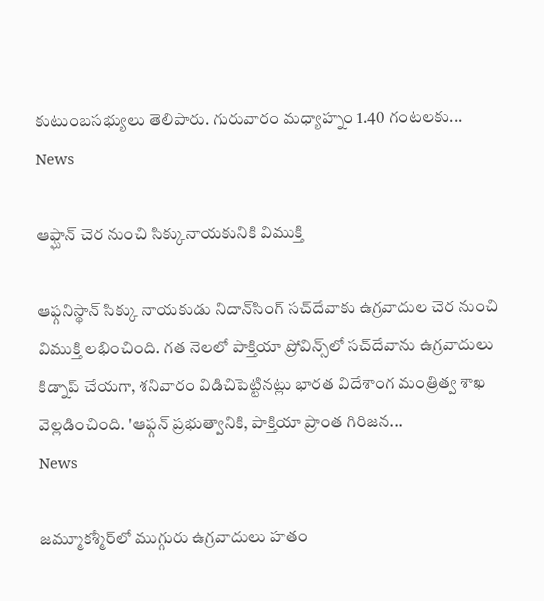కుటుంబసభ్యులు తెలిపారు. గురువారం మధ్యాహ్నం 1.40 గంటలకు...
News

ఆఫ్ఘాన్ చెర నుంచి సిక్కునాయకునికి విముక్తి

ఆఫ్గనిస్థాన్‌ సిక్కు నాయకుడు నిదాన్‌సింగ్‌ సచ్‌దేవాకు ఉగ్రవాదుల చెర నుంచి విముక్తి లభించింది. గత నెలలో పాక్తియా ప్రోవిన్స్‌లో సచ్‌దేవాను ఉగ్రవాదులు కిడ్నాప్‌ చేయగా, శనివారం విడిచిపెట్టినట్లు భారత విదేశాంగ మంత్రిత్వ శాఖ వెల్లడించింది. 'ఆఫ్గన్‌ ప్రభుత్వానికి, పాక్తియా ప్రాంత గిరిజన...
News

జమ్మూకశ్మీర్‌లో ముగ్గురు ఉగ్రవాదులు హతం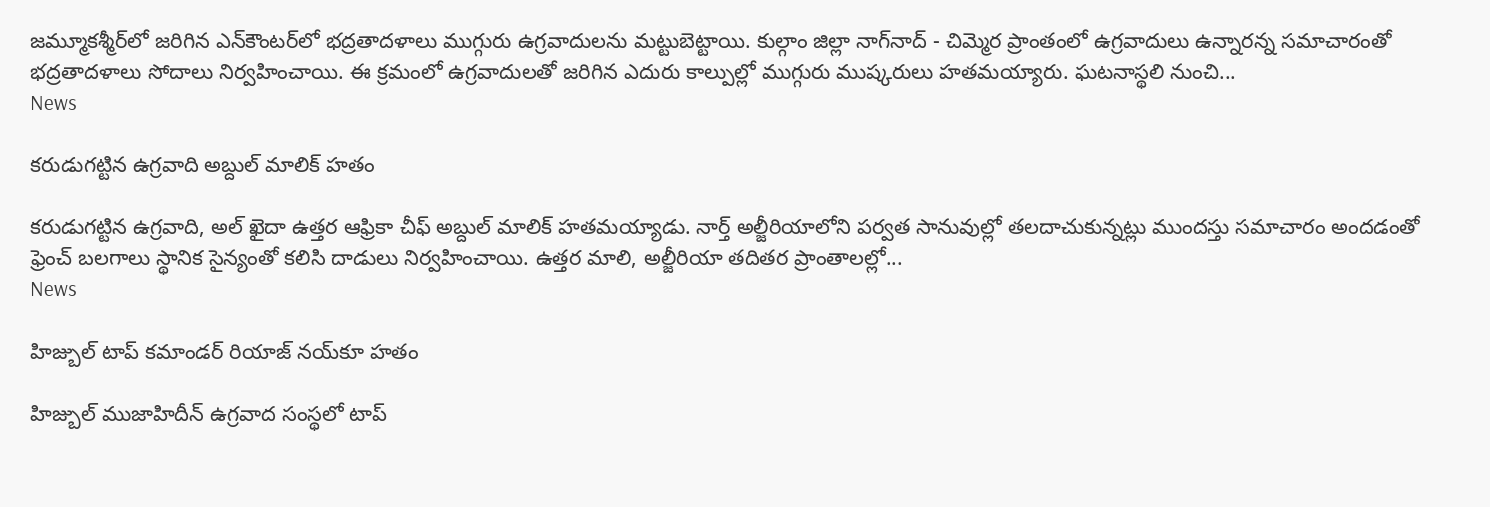జమ్మూకశ్మీర్‌లో జరిగిన ఎన్‌కౌంటర్‌లో భద్రతాదళాలు ముగ్గురు ఉగ్రవాదులను మట్టుబెట్టాయి. కుల్గాం జిల్లా నాగ్‌నాద్‌ - చిమ్మెర ప్రాంతంలో ఉగ్రవాదులు ఉన్నారన్న సమాచారంతో భద్రతాదళాలు సోదాలు నిర్వహించాయి. ఈ క్రమంలో ఉగ్రవాదులతో జరిగిన ఎదురు కాల్పుల్లో ముగ్గురు ముష్కరులు హతమయ్యారు. ఘటనాస్థలి నుంచి...
News

కరుడుగట్టిన ఉగ్రవాది అబ్దుల్‌ మాలిక్‌ హతం

కరుడుగట్టిన ఉగ్రవాది, అల్‌ ఖైదా ఉత్తర ఆఫ్రికా చీఫ్‌ అబ్దుల్‌ మాలిక్‌ హతమయ్యాడు. నార్త్‌ అల్జీరియాలోని పర్వత సానువుల్లో తలదాచుకున్నట్లు ముందస్తు సమాచారం అందడంతో ఫ్రెంచ్‌ బలగాలు స్థానిక సైన్యంతో కలిసి దాడులు నిర్వహించాయి. ఉత్తర మాలి, అల్జీరియా తదితర ప్రాంతాలల్లో...
News

హిజ్బుల్‌ టాప్‌ కమాండర్‌ రియాజ్‌ నయ్‌కూ హతం

హిజ్బుల్‌ ముజాహిదీన్‌ ఉగ్రవాద సంస్థలో టాప్‌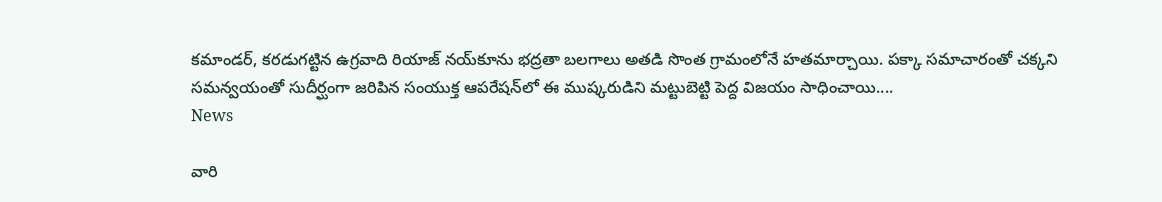కమాండర్‌, కరడుగట్టిన ఉగ్రవాది రియాజ్‌ నయ్‌కూను భద్రతా బలగాలు అతడి సొంత గ్రామంలోనే హతమార్చాయి. పక్కా సమాచారంతో చక్కని సమన్వయంతో సుదీర్ఘంగా జరిపిన సంయుక్త ఆపరేషన్‌లో ఈ ముష్కరుడిని మట్టుబెట్టి పెద్ద విజయం సాధించాయి....
News

వారి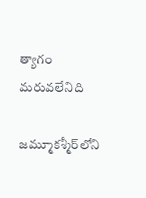త్యాగం మరువలేనిది

జమ్మూకశ్మీర్‌లోని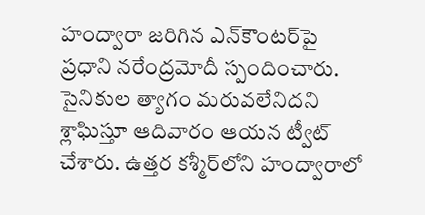హంద్వారా జరిగిన ఎన్‌కౌంటర్‌పై ప్రధాని నరేంద్రమోదీ స్పందించారు. సైనికుల త్యాగం మరువలేనిదని శ్లాఘిస్తూ ఆదివారం ఆయన ట్వీట్‌ చేశారు. ఉత్తర కశ్మీర్‌లోని హంద్వారాలో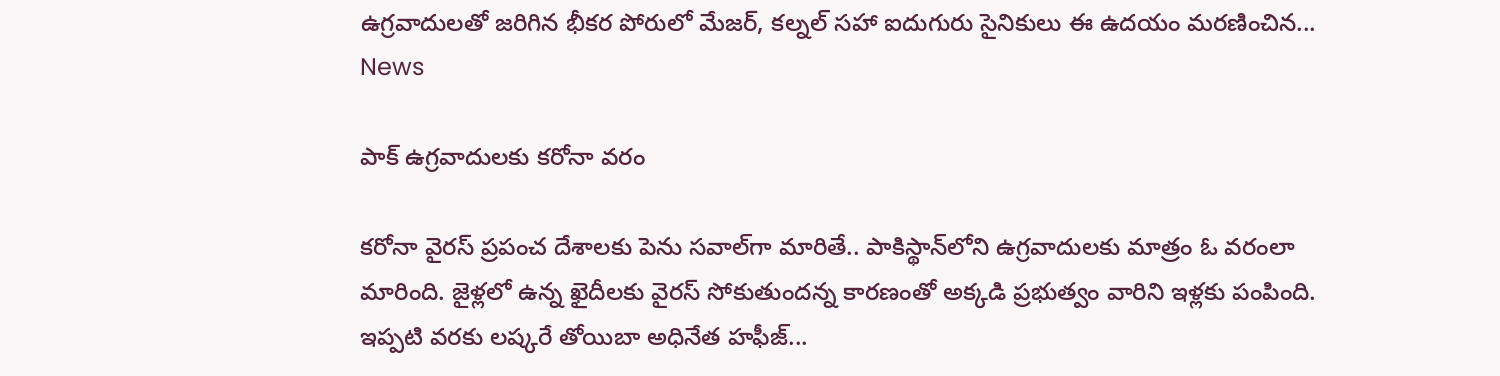ఉగ్రవాదులతో జరిగిన భీకర పోరులో మేజర్‌, కల్నల్‌ సహా ఐదుగురు సైనికులు ఈ ఉదయం మరణించిన...
News

పాక్ ఉగ్రవాదులకు కరోనా వరం

కరోనా వైరస్‌ ప్రపంచ దేశాలకు పెను సవాల్‌గా మారితే.. పాకిస్థాన్‌లోని ఉగ్రవాదులకు మాత్రం ఓ వరంలా మారింది. జైళ్లలో ఉన్న ఖైదీలకు వైరస్‌ సోకుతుందన్న కారణంతో అక్కడి ప్రభుత్వం వారిని ఇళ్లకు పంపింది. ఇప్పటి వరకు లష్కరే తోయిబా అధినేత హఫీజ్‌...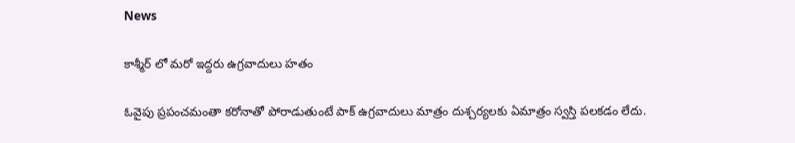News

కాశ్మీర్ లో మరో ఇద్దరు ఉగ్రవాదులు హతం

ఓవైపు ప్రపంచమంతా కరోనాతో పోరాడుతుంటే పాక్‌ ఉగ్రవాదులు మాత్రం దుశ్చర్యలకు ఏమాత్రం స్వస్తి పలకడం లేదు.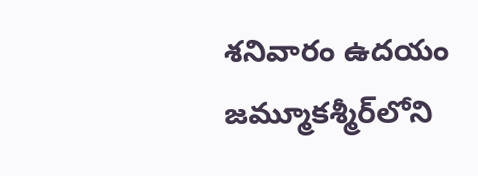శనివారం ఉదయం జమ్మూకశ్మీర్‌లోని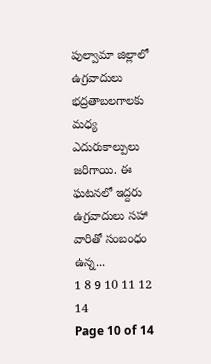పుల్వామా జిల్లాలో ఉగ్రవాదులు భద్రతాబలగాలకు మధ్య ఎదురుకాల్పులు జరిగాయి. ఈ ఘటనలో ఇద్దరు ఉగ్రవాదులు సహా వారితో సంబంధం ఉన్న...
1 8 9 10 11 12 14
Page 10 of 14